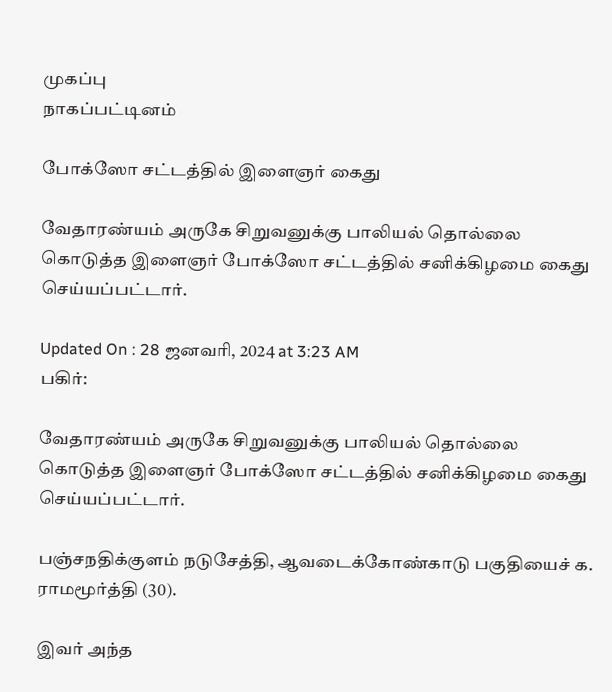முகப்பு
நாகப்பட்டினம்

போக்ஸோ சட்டத்தில் இளைஞர் கைது

வேதாரண்யம் அருகே சிறுவனுக்கு பாலியல் தொல்லை கொடுத்த இளைஞர் போக்ஸோ சட்டத்தில் சனிக்கிழமை கைது செய்யப்பட்டார்.

Updated On : 28 ஜனவரி, 2024 at 3:23 AM
பகிர்:

வேதாரண்யம் அருகே சிறுவனுக்கு பாலியல் தொல்லை கொடுத்த இளைஞர் போக்ஸோ சட்டத்தில் சனிக்கிழமை கைது செய்யப்பட்டார்.

பஞ்சநதிக்குளம் நடுசேத்தி, ஆவடைக்கோண்காடு பகுதியைச் க. ராமமூர்த்தி (30).

இவர் அந்த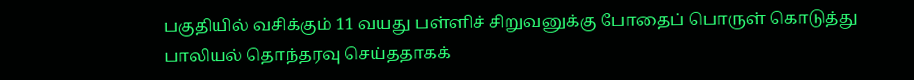பகுதியில் வசிக்கும் 11 வயது பள்ளிச் சிறுவனுக்கு போதைப் பொருள் கொடுத்து பாலியல் தொந்தரவு செய்ததாகக்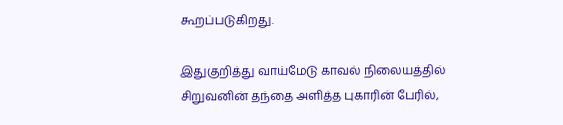கூறப்படுகிறது.

இதுகுறித்து வாய்மேடு காவல் நிலையத்தில் சிறுவனின் தந்தை அளித்த புகாரின் பேரில்,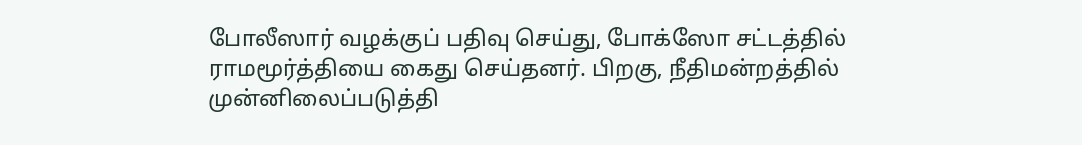போலீஸார் வழக்குப் பதிவு செய்து, போக்ஸோ சட்டத்தில் ராமமூர்த்தியை கைது செய்தனர். பிறகு, நீதிமன்றத்தில் முன்னிலைப்படுத்தி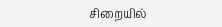சிறையில்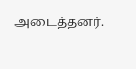அடைத்தனர்.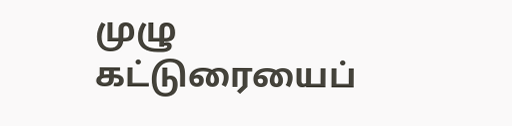முழு கட்டுரையைப்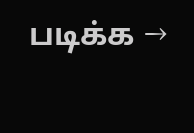படிக்க →